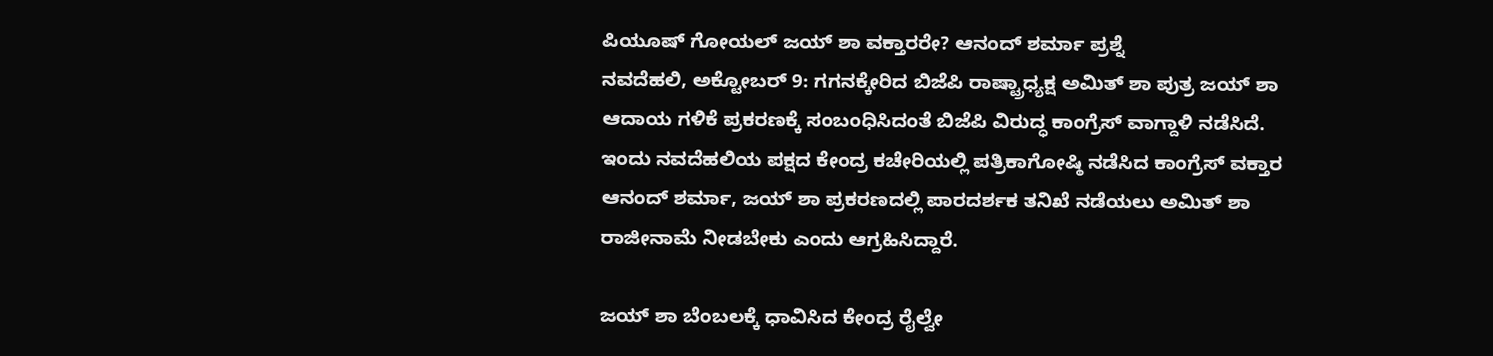ಪಿಯೂಷ್ ಗೋಯಲ್ ಜಯ್ ಶಾ ವಕ್ತಾರರೇ? ಆನಂದ್ ಶರ್ಮಾ ಪ್ರಶ್ನೆ
ನವದೆಹಲಿ, ಅಕ್ಟೋಬರ್ 9: ಗಗನಕ್ಕೇರಿದ ಬಿಜೆಪಿ ರಾಷ್ಟ್ರಾಧ್ಯಕ್ಷ ಅಮಿತ್ ಶಾ ಪುತ್ರ ಜಯ್ ಶಾ ಆದಾಯ ಗಳಿಕೆ ಪ್ರಕರಣಕ್ಕೆ ಸಂಬಂಧಿಸಿದಂತೆ ಬಿಜೆಪಿ ವಿರುದ್ಧ ಕಾಂಗ್ರೆಸ್ ವಾಗ್ದಾಳಿ ನಡೆಸಿದೆ.
ಇಂದು ನವದೆಹಲಿಯ ಪಕ್ಷದ ಕೇಂದ್ರ ಕಚೇರಿಯಲ್ಲಿ ಪತ್ರಿಕಾಗೋಷ್ಠಿ ನಡೆಸಿದ ಕಾಂಗ್ರೆಸ್ ವಕ್ತಾರ ಆನಂದ್ ಶರ್ಮಾ, ಜಯ್ ಶಾ ಪ್ರಕರಣದಲ್ಲಿ ಪಾರದರ್ಶಕ ತನಿಖೆ ನಡೆಯಲು ಅಮಿತ್ ಶಾ ರಾಜೀನಾಮೆ ನೀಡಬೇಕು ಎಂದು ಆಗ್ರಹಿಸಿದ್ದಾರೆ.

ಜಯ್ ಶಾ ಬೆಂಬಲಕ್ಕೆ ಧಾವಿಸಿದ ಕೇಂದ್ರ ರೈಲ್ವೇ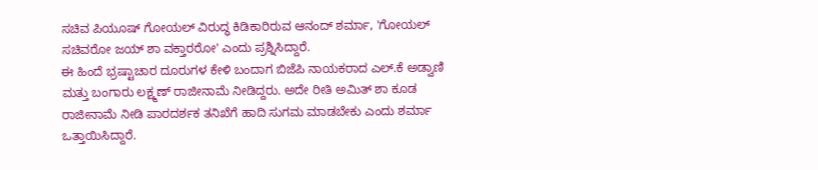ಸಚಿವ ಪಿಯೂಷ್ ಗೋಯಲ್ ವಿರುದ್ಧ ಕಿಡಿಕಾರಿರುವ ಆನಂದ್ ಶರ್ಮಾ, 'ಗೋಯಲ್ ಸಚಿವರೋ ಜಯ್ ಶಾ ವಕ್ತಾರರೋ' ಎಂದು ಪ್ರಶ್ನಿಸಿದ್ದಾರೆ.
ಈ ಹಿಂದೆ ಭ್ರಷ್ಟಾಚಾರ ದೂರುಗಳ ಕೇಳಿ ಬಂದಾಗ ಬಿಜೆಪಿ ನಾಯಕರಾದ ಎಲ್.ಕೆ ಅಡ್ವಾಣಿ ಮತ್ತು ಬಂಗಾರು ಲಕ್ಷ್ಮಣ್ ರಾಜೀನಾಮೆ ನೀಡಿದ್ದರು. ಅದೇ ರೀತಿ ಅಮಿತ್ ಶಾ ಕೂಡ ರಾಜೀನಾಮೆ ನೀಡಿ ಪಾರದರ್ಶಕ ತನಿಖೆಗೆ ಹಾದಿ ಸುಗಮ ಮಾಡಬೇಕು ಎಂದು ಶರ್ಮಾ ಒತ್ತಾಯಿಸಿದ್ದಾರೆ.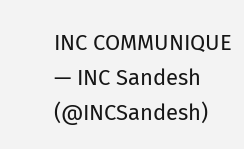INC COMMUNIQUE
— INC Sandesh (@INCSandesh)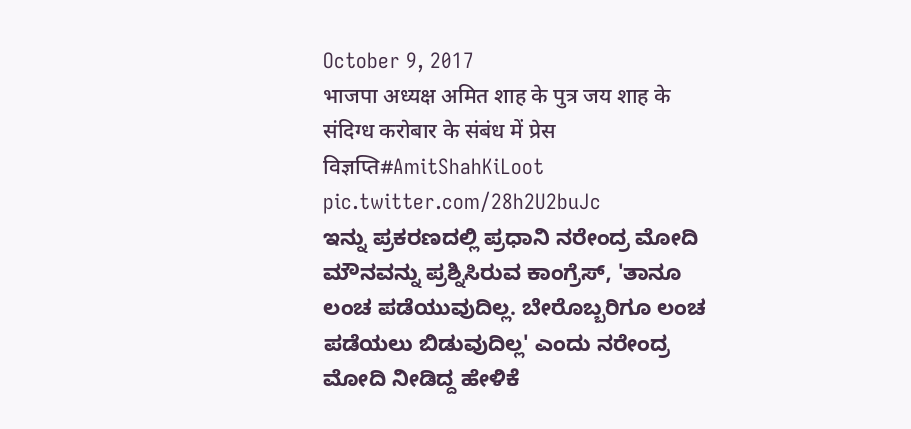October 9, 2017
भाजपा अध्यक्ष अमित शाह के पुत्र जय शाह के संदिग्ध करोबार के संबंध में प्रेस विज्ञप्ति#AmitShahKiLoot pic.twitter.com/28h2U2buJc
ಇನ್ನು ಪ್ರಕರಣದಲ್ಲಿ ಪ್ರಧಾನಿ ನರೇಂದ್ರ ಮೋದಿ ಮೌನವನ್ನು ಪ್ರಶ್ನಿಸಿರುವ ಕಾಂಗ್ರೆಸ್, 'ತಾನೂ ಲಂಚ ಪಡೆಯುವುದಿಲ್ಲ. ಬೇರೊಬ್ಬರಿಗೂ ಲಂಚ ಪಡೆಯಲು ಬಿಡುವುದಿಲ್ಲ' ಎಂದು ನರೇಂದ್ರ ಮೋದಿ ನೀಡಿದ್ದ ಹೇಳಿಕೆ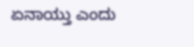ಏನಾಯ್ತು ಎಂದು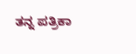ತನ್ನ ಪತ್ರಿಕಾ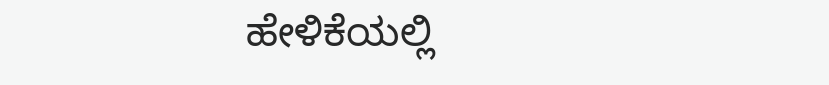ಹೇಳಿಕೆಯಲ್ಲಿ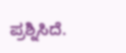ಪ್ರಶ್ನಿಸಿದೆ.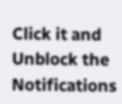Click it and Unblock the Notifications